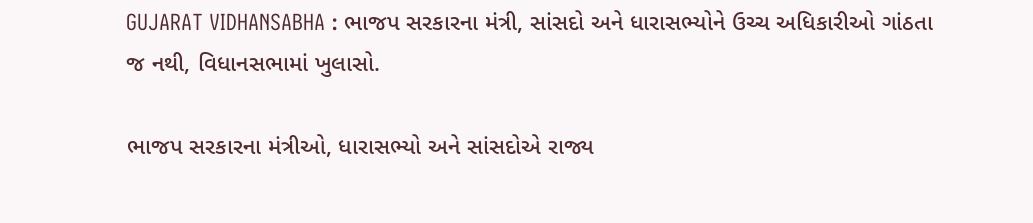GUJARAT VIDHANSABHA : ભાજપ સરકારના મંત્રી, સાંસદો અને ધારાસભ્યોને ઉચ્ચ અધિકારીઓ ગાંઠતા જ નથી, વિધાનસભામાં ખુલાસો.

ભાજપ સરકારના મંત્રીઓ, ધારાસભ્યો અને સાંસદોએ રાજ્ય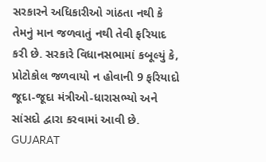સરકારને અધિકારીઓ ગાંઠતા નથી કે તેમનું માન જળવાતું નથી તેવી ફરિયાદ કરી છે. સરકારે વિધાનસભામાં કબૂલ્યું કે, પ્રોટોકોલ જળવાયો ન હોવાની 9 ફરિયાદો જૂદા-જૂદા મંત્રીઓ-ધારાસભ્યો અને સાંસદો દ્વારા કરવામાં આવી છે.
GUJARAT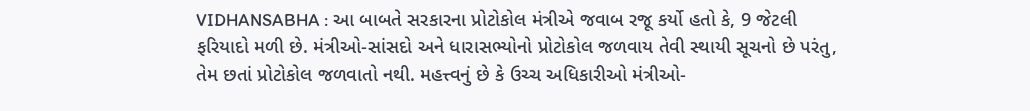VIDHANSABHA : આ બાબતે સરકારના પ્રોટોકોલ મંત્રીએ જવાબ રજૂ કર્યો હતો કે, 9 જેટલી ફરિયાદો મળી છે. મંત્રીઓ-સાંસદો અને ધારાસભ્યોનો પ્રોટોકોલ જળવાય તેવી સ્થાયી સૂચનો છે પરંતુ, તેમ છતાં પ્રોટોકોલ જળવાતો નથી. મહત્ત્વનું છે કે ઉચ્ચ અધિકારીઓ મંત્રીઓ-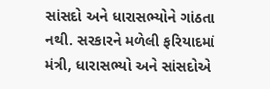સાંસદો અને ધારાસભ્યોને ગાંઠતા નથી. સરકારને મળેલી ફરિયાદમાં મંત્રી, ધારાસભ્યો અને સાંસદોએ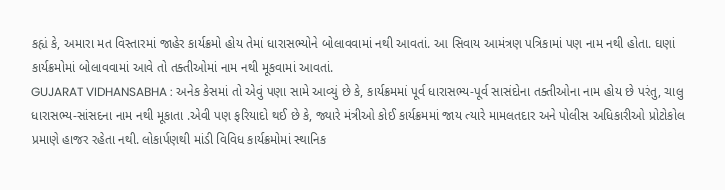કહ્યં કે, અમારા મત વિસ્તારમાં જાહેર કાર્યક્રમો હોય તેમાં ધારાસભ્યોને બોલાવવામાં નથી આવતાં. આ સિવાય આમંત્રણ પત્રિકામાં પણ નામ નથી હોતા. ઘણાં કાર્યક્રમોમાં બોલાવવામાં આવે તો તક્તીઓમાં નામ નથી મૂકવામાં આવતાં.
GUJARAT VIDHANSABHA : અનેક કેસમાં તો એવું પણા સામે આવ્યું છે કે, કાર્યક્રમમાં પૂર્વ ધારાસભ્ય-પૂર્વ સાસંદોના તક્તીઓના નામ હોય છે પરંતુ, ચાલુ ધારાસભ્ય-સાંસદના નામ નથી મૂકાતા .એવી પણ ફરિયાદો થઈ છે કે, જ્યારે મંત્રીઓ કોઈ કાર્યક્રમમાં જાય ત્યારે મામલતદાર અને પોલીસ અધિકારીઓ પ્રોટોકોલ પ્રમાણે હાજર રહેતા નથી. લોકાર્પણથી માંડી વિવિધ કાર્યક્રમોમાં સ્થાનિક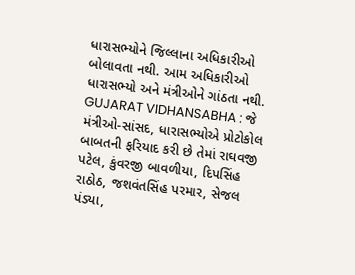ધારાસભ્યોને જિલ્લાના અધિકારીઓ બોલાવતા નથી. આમ અધિકારીઓ ધારાસભ્યો અને મંત્રીઓને ગાંઠતા નથી.
GUJARAT VIDHANSABHA : જે મંત્રીઓ-સાંસદ, ધારાસભ્યોએ પ્રોટોકોલ બાબતની ફરિયાદ કરી છે તેમાં રાઘવજી પટેલ, કુંવરજી બાવળીયા, દિપસિંહ રાઠોઠ, જશવંતસિંહ પરમાર, સેજલ પંડ્યા,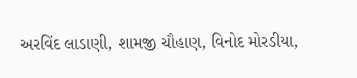અરવિંદ લાડાણી, શામજી ચૌહાણ, વિનોદ મોરડીયા,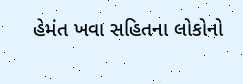હેમંત ખવા સહિતના લોકોનો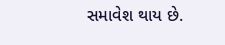સમાવેશ થાય છે.